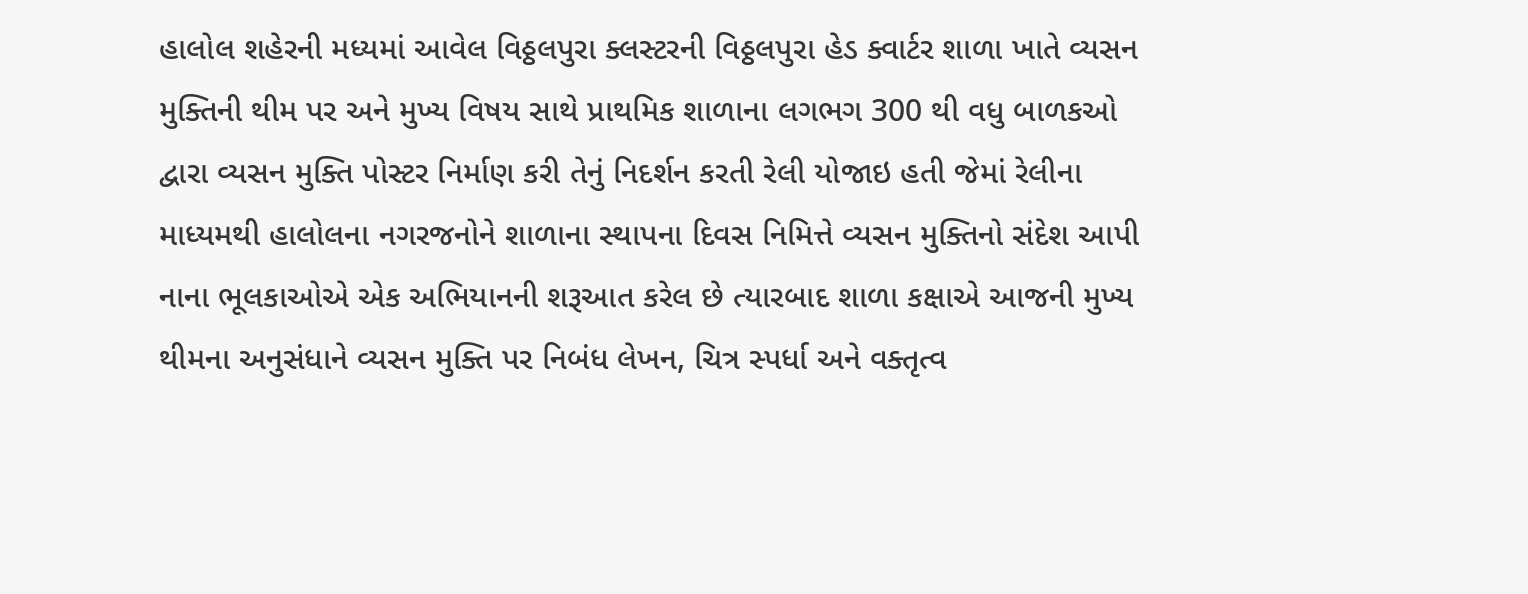હાલોલ શહેરની મધ્યમાં આવેલ વિઠ્ઠલપુરા ક્લસ્ટરની વિઠ્ઠલપુરા હેડ ક્વાર્ટર શાળા ખાતે વ્યસન મુક્તિની થીમ પર અને મુખ્ય વિષય સાથે પ્રાથમિક શાળાના લગભગ 300 થી વધુ બાળકઓ દ્વારા વ્યસન મુક્તિ પોસ્ટર નિર્માણ કરી તેનું નિદર્શન કરતી રેલી યોજાઇ હતી જેમાં રેલીના માધ્યમથી હાલોલના નગરજનોને શાળાના સ્થાપના દિવસ નિમિત્તે વ્યસન મુક્તિનો સંદેશ આપી નાના ભૂલકાઓએ એક અભિયાનની શરૂઆત કરેલ છે ત્યારબાદ શાળા કક્ષાએ આજની મુખ્ય થીમના અનુસંધાને વ્યસન મુક્તિ પર નિબંધ લેખન, ચિત્ર સ્પર્ધા અને વક્તૃત્વ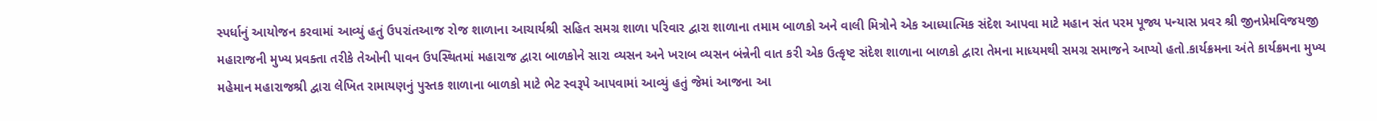સ્પર્ધાનું આયોજન કરવામાં આવ્યું હતું ઉપરાંતઆજ રોજ શાળાના આચાર્યશ્રી સહિત સમગ્ર શાળા પરિવાર દ્વારા શાળાના તમામ બાળકો અને વાલી મિત્રોને એક આધ્યાત્મિક સંદેશ આપવા માટે મહાન સંત પરમ પૂજ્ય પન્યાસ પ્રવર શ્રી જીનપ્રેમવિજયજી મહારાજની મુખ્ય પ્રવક્તા તરીકે તેઓની પાવન ઉપસ્થિતમાં મહારાજ દ્વારા બાળકોને સારા વ્યસન અને ખરાબ વ્યસન બંન્નેની વાત કરી એક ઉત્કૃષ્ટ સંદેશ શાળાના બાળકો દ્વારા તેમના માધ્યમથી સમગ્ર સમાજને આપ્યો હતો.કાર્યક્રમના અંતે કાર્યક્રમના મુખ્ય મહેમાન મહારાજશ્રી દ્વારા લેખિત રામાયણનું પુસ્તક શાળાના બાળકો માટે ભેટ સ્વરૂપે આપવામાં આવ્યું હતું જેમાં આજના આ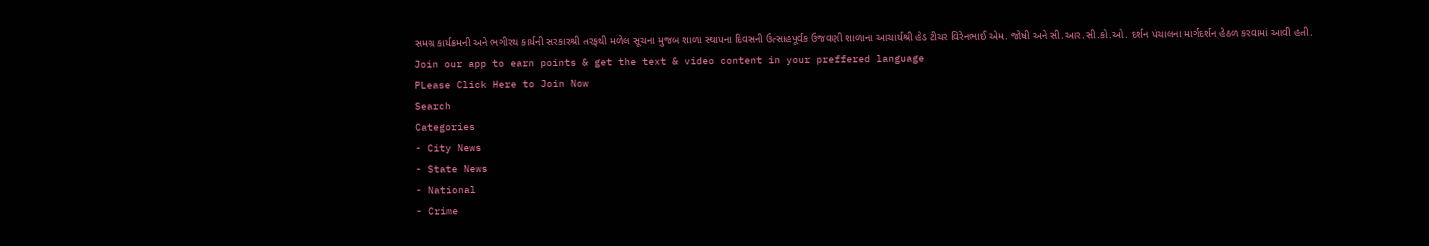સમગ્ર કાર્યક્રમની અને ભગીરથ કાર્યની સરકારશ્રી તરફથી મળેલ સૂચના મુજબ શાળા સ્થાપના દિવસની ઉત્સાહપૂર્વક ઉજવણી શાળાના આચાર્યશ્રી હેડ ટીચર વિરેનભાઈ એમ. જોષી અને સી.આર.સી.કો.ઓ. દર્શન પંચાલના માર્ગદર્શન હેઠળ કરવામાં આવી હતી.
Join our app to earn points & get the text & video content in your preffered language
PLease Click Here to Join Now
Search
Categories
- City News
- State News
- National
- Crime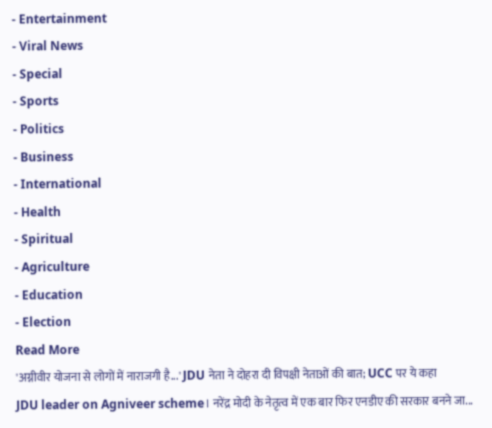- Entertainment
- Viral News
- Special
- Sports
- Politics
- Business
- International
- Health
- Spiritual
- Agriculture
- Education
- Election
Read More
'अग्नीवीर योजना से लोगों में नाराजगी है...' JDU नेता ने दोहरा दी विपक्षी नेताओं की बात; UCC पर ये कहा
JDU leader on Agniveer scheme। नरेंद्र मोदी के नेतृत्व में एक बार फिर एनडीए की सरकार बनने जा...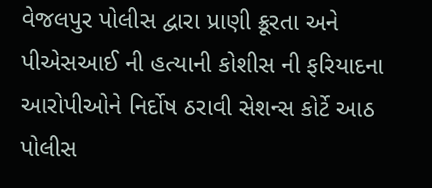વેજલપુર પોલીસ દ્વારા પ્રાણી ક્રૂરતા અને પીએસઆઈ ની હત્યાની કોશીસ ની ફરિયાદના આરોપીઓને નિર્દોષ ઠરાવી સેશન્સ કોર્ટે આઠ પોલીસ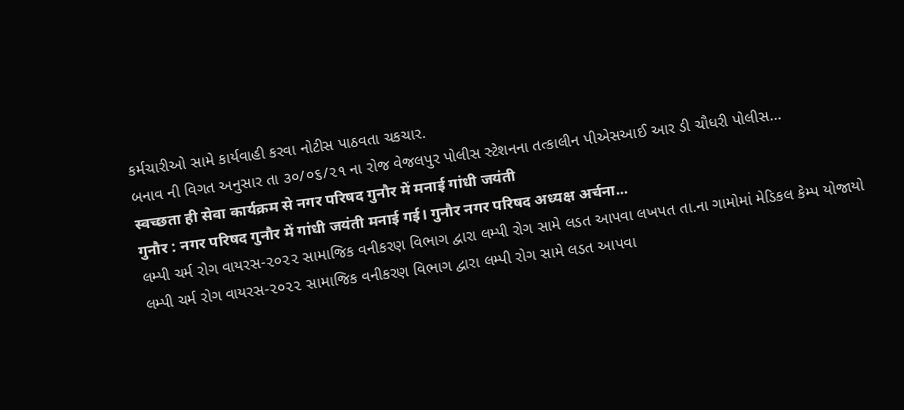કર્મચારીઓ સામે કાર્યવાહી કરવા નોટીસ પાઠવતા ચકચાર.
બનાવ ની વિગત અનુસાર તા ૩૦/૦૬/૨૧ ના રોજ વેજલપુર પોલીસ સ્ટેશનના તત્કાલીન પીએસઆઈ આર ડી ચૌધરી પોલીસ...
स्वच्छता ही सेवा कार्यक्रम से नगर परिषद गुनौर में मनाई गांधी जयंती
गुनौर : नगर परिषद गुनौर में गांधी जयंती मनाई गई। गुनौर नगर परिषद अध्यक्ष अर्चना...
લમ્પી ચર્મ રોગ વાયરસ-૨૦૨૨ સામાજિક વનીકરણ વિભાગ દ્વારા લમ્પી રોગ સામે લડત આપવા લખપત તા.ના ગામોમાં મેડિકલ કેમ્પ યોજાયો
લમ્પી ચર્મ રોગ વાયરસ-૨૦૨૨ સામાજિક વનીકરણ વિભાગ દ્વારા લમ્પી રોગ સામે લડત આપવા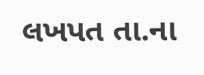લખપત તા.ના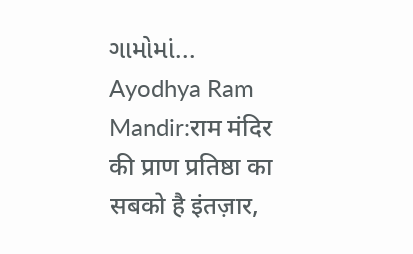ગામોમાં...
Ayodhya Ram Mandir:राम मंदिर की प्राण प्रतिष्ठा का सबको है इंतज़ार,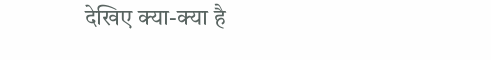देखिए क्या-क्या है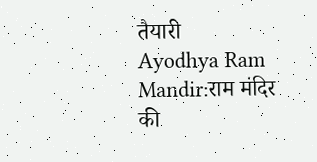तैयारी
Ayodhya Ram Mandir:राम मंदिर की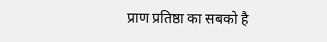प्राण प्रतिष्ठा का सबको है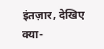इंतज़ार, देखिए क्या-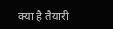क्या है तैयारी